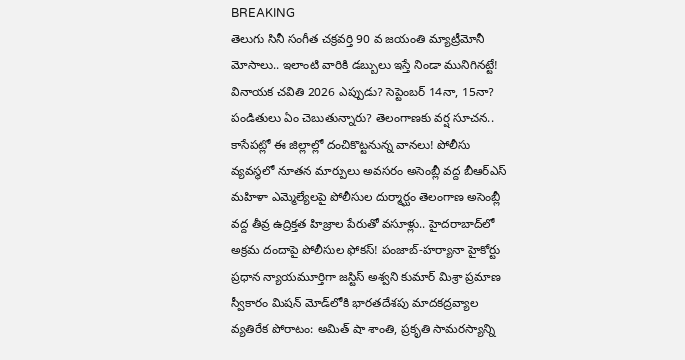BREAKING
తెలుగు సినీ సంగీత చక్రవర్తి 90 వ జయంతి మ్యాట్రీమోనీ మోసాలు.. ఇలాంటి వారికి డబ్బులు ఇస్తే నిండా మునిగినట్టే! వినాయక చవితి 2026 ఎప్పుడు? సెప్టెంబర్ 14నా, 15నా? పండితులు ఏం చెబుతున్నారు? తెలంగాణకు వర్ష సూచన.. కాసేపట్లో ఈ జిల్లాల్లో దంచికొట్టనున్న వానలు! పోలీసు వ్యవస్థలో నూతన మార్పులు అవసరం అసెంబ్లీ వద్ద బీఆర్‌ఎస్ మహిళా ఎమ్మెల్యేలపై పోలీసుల దుర్మార్ఘం తెలంగాణ అసెంబ్లీ వద్ద తీవ్ర ఉద్రిక్తత హిజ్రాల పేరుతో వసూళ్లు.. హైదరాబాద్‌లో అక్రమ దందాపై పోలీసుల ఫోకస్! పంజాబ్-హర్యానా హైకోర్టు ప్రధాన న్యాయమూర్తిగా జస్టిస్ అశ్వని కుమార్ మిశ్రా ప్రమాణ స్వీకారం మిషన్ మోడ్‌లోకి భారతదేశపు మాదకద్రవ్యాల వ్యతిరేక పోరాటం: అమిత్ షా శాంతి, ప్రకృతి సామరస్యాన్ని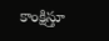కాంక్షిస్తూ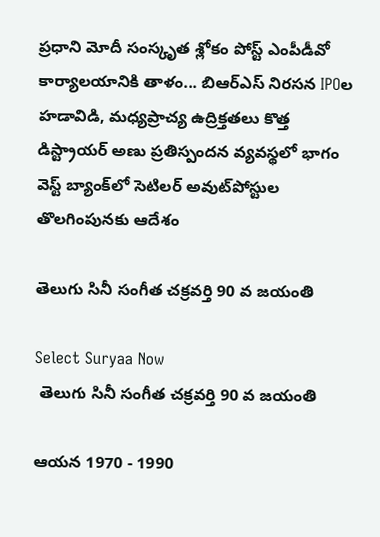ప్రధాని మోదీ సంస్కృత శ్లోకం పోస్ట్ ఎంపీడీవో కార్యాలయానికి తాళం... బిఆర్ఎస్ నిరసన IPOల హడావిడి, మధ్యప్రాచ్య ఉద్రిక్తతలు కొత్త డిస్ట్రాయర్ అణు ప్రతిస్పందన వ్యవస్థలో భాగం వెస్ట్ బ్యాంక్‌లో సెటిలర్ అవుట్‌పోస్టుల తొలగింపునకు ఆదేశం

తెలుగు సినీ సంగీత చక్రవర్తి 90 వ జయంతి

Select Suryaa Now
 తెలుగు సినీ సంగీత చక్రవర్తి 90 వ జయంతి

ఆయన 1970 - 1990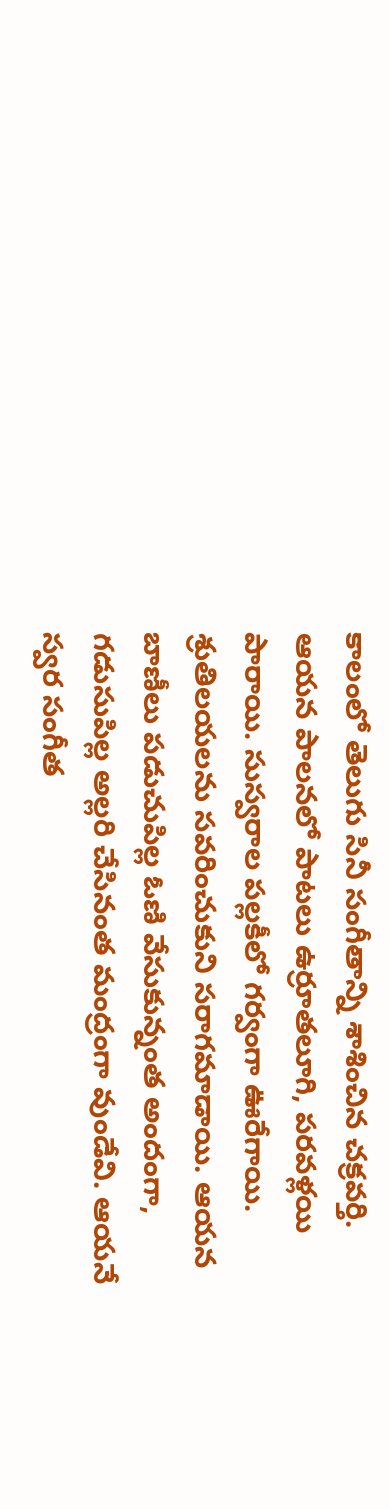కాలంలో తెలుగు సినీ సంగీతాన్ని శాశించిన చక్రవర్తి. ఆయన పాలనలో పాటలు ఉర్రూతలూగి, పరవళ్లయి పారాయి. సుస్వరాల పల్లకీలో గర్వంగా ఊరేగాయి. శ్రుతిలయలను సవరించుకుని సరాగమాడాయి. ఆయన బాణీలు పడుచుపిల్ల ఓణి వేసుకున్నంత అందంగా, గడుసుపిల్ల అల్లరి చేసినంత మంద్రంగా వుండేవి. ఆయనే స్వర సంగీత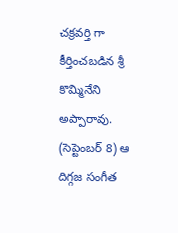చక్రవర్తి గా కీర్తించబడిన శ్రీ కొమ్మినేని అప్పారావు.  (సెప్టెంబర్ 8) ఆ దిగ్గజ సంగీత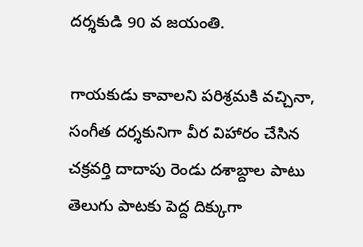దర్శకుడి 90 వ జయంతి.

గాయకుడు కావాలని పరిశ్రమకి వచ్చినా, సంగీత దర్శకునిగా వీర విహారం చేసిన చక్రవర్తి దాదాపు రెండు దశాబ్దాల పాటు తెలుగు పాటకు పెద్ద దిక్కుగా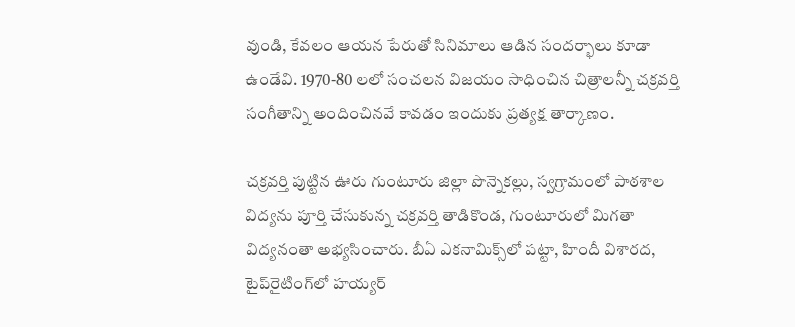వుండి, కేవలం ఆయన పేరుతో సినిమాలు ఆడిన సందర్భాలు కూడా ఉండేవి. 1970-80 లలో సంచలన విజయం సాధించిన చిత్రాలన్నీ చక్రవర్తి సంగీతాన్ని అందించినవే కావడం ఇందుకు ప్రత్యక్ష తార్కాణం.

చక్రవర్తి పుట్టిన ఊరు గుంటూరు జిల్లా పొన్నెకల్లు, స్వగ్రామంలో పాఠశాల విద్యను పూర్తి చేసుకున్న చక్రవర్తి తాడికొండ, గుంటూరులో మిగతా విద్యనంతా అభ్యసించారు. బీఏ ఎకనామిక్స్‌లో పట్టా, హిందీ విశారద, టైప్‌రైటింగ్‌లో హయ్యర్‌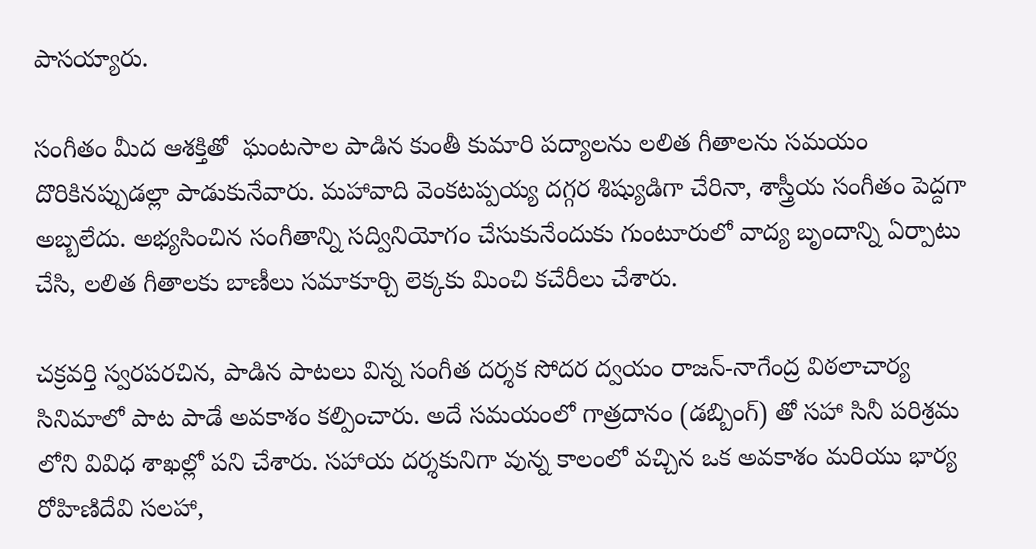పాసయ్యారు.

సంగీతం మీద ఆశక్తితో  ఘంటసాల పాడిన కుంతీ కుమారి పద్యాలను లలిత గీతాలను సమయం దొరికినప్పుడల్లా పాడుకునేవారు. మహావాది వెంకటప్పయ్య దగ్గర శిష్యుడిగా చేరినా, శాస్త్రీయ సంగీతం పెద్దగా అబ్బలేదు. అభ్యసించిన సంగీతాన్ని సద్వినియోగం చేసుకునేందుకు గుంటూరులో వాద్య బృందాన్ని ఏర్పాటు చేసి, లలిత గీతాలకు బాణీలు సమాకూర్చి లెక్కకు మించి కచేరీలు చేశారు.

చక్రవర్తి స్వరపరచిన, పాడిన పాటలు విన్న సంగీత దర్శక సోదర ద్వయం రాజన్‌-నాగేంద్ర విఠలాచార్య సినిమాలో పాట పాడే అవకాశం కల్పించారు. అదే సమయంలో గాత్రదానం (డబ్బింగ్) తో సహా సినీ పరిశ్రమ లోని వివిధ శాఖల్లో పని చేశారు. సహాయ దర్శకునిగా వున్న కాలంలో వచ్చిన ఒక అవకాశం మరియు భార్య రోహిణిదేవి సలహా,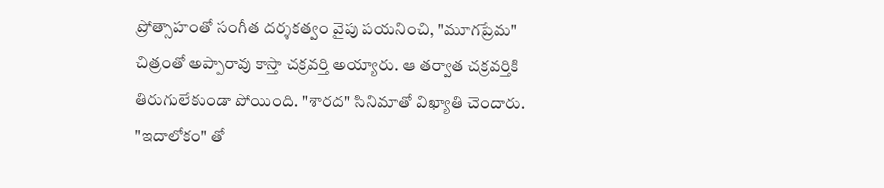ప్రోత్సాహంతో సంగీత దర్శకత్వం వైపు పయనించి, "మూగప్రేమ" చిత్రంతో అప్పారావు కాస్తా చక్రవర్తి అయ్యారు. ఆ తర్వాత చక్రవర్తికి తిరుగులేకుండా పోయింది. "శారద" సినిమాతో విఖ్యాతి చెందారు. "ఇదాలోకం" తో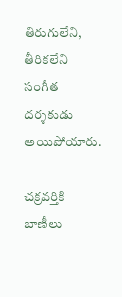తిరుగులేని, తీరికలేని సంగీత దర్శకుడు అయిపోయారు.

చక్రవర్తికి బాణీలు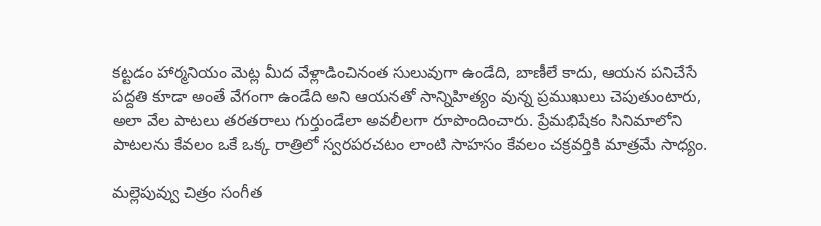కట్టడం హార్మనియం మెట్ల మీద వేళ్లాడించినంత సులువుగా ఉండేది, బాణీలే కాదు, ఆయన పనిచేసే పద్దతి కూడా అంతే వేగంగా ఉండేది అని ఆయనతో సాన్నిహిత్యం వున్న ప్రముఖులు చెపుతుంటారు, అలా వేల పాటలు తరతరాలు గుర్తుండేలా అవలీలగా రూపొందించారు. ప్రేమభిషేకం సినిమాలోని పాటలను కేవలం ఒకే ఒక్క రాత్రిలో స్వరపరచటం లాంటి సాహసం కేవలం చక్రవర్తికి మాత్రమే సాధ్యం.

మల్లెపువ్వు చిత్రం సంగీత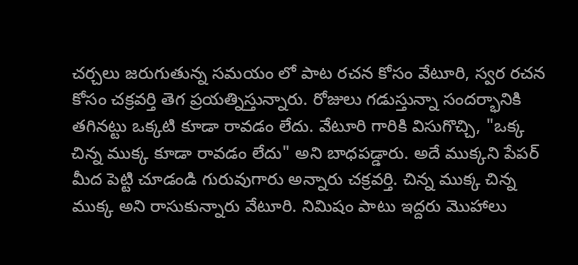చర్చలు జరుగుతున్న సమయం లో పాట రచన కోసం వేటూరి, స్వర రచన కోసం చక్రవర్తి తెగ ప్రయత్నిస్తున్నారు. రోజులు గడుస్తున్నా సందర్భానికి తగినట్టు ఒక్కటి కూడా రావడం లేదు. వేటూరి గారికి విసుగొచ్చి, "ఒక్క చిన్న ముక్క కూడా రావడం లేదు" అని బాధపడ్డారు. అదే ముక్కని పేపర్‌ మీద పెట్టి చూడండి గురువుగారు అన్నారు చక్రవర్తి. చిన్న ముక్క చిన్న ముక్క అని రాసుకున్నారు వేటూరి. నిమిషం పాటు ఇద్దరు మొహాలు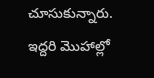చూసుకున్నారు. ఇద్దరి మొహాల్లో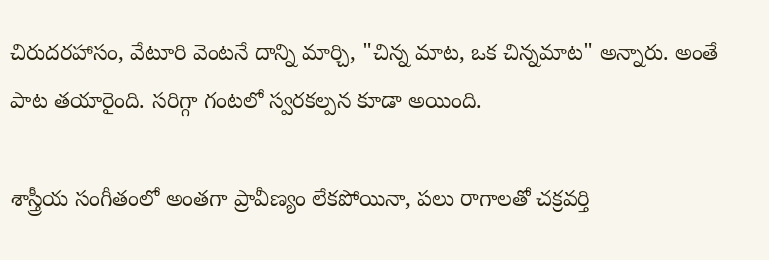చిరుదరహాసం, వేటూరి వెంటనే దాన్ని మార్చి, "చిన్న మాట, ఒక చిన్నమాట" అన్నారు. అంతే పాట తయారైంది. సరిగ్గా గంటలో స్వరకల్పన కూడా అయింది.

శాస్త్రీయ సంగీతంలో అంతగా ప్రావీణ్యం లేకపోయినా, పలు రాగాలతో చక్రవర్తి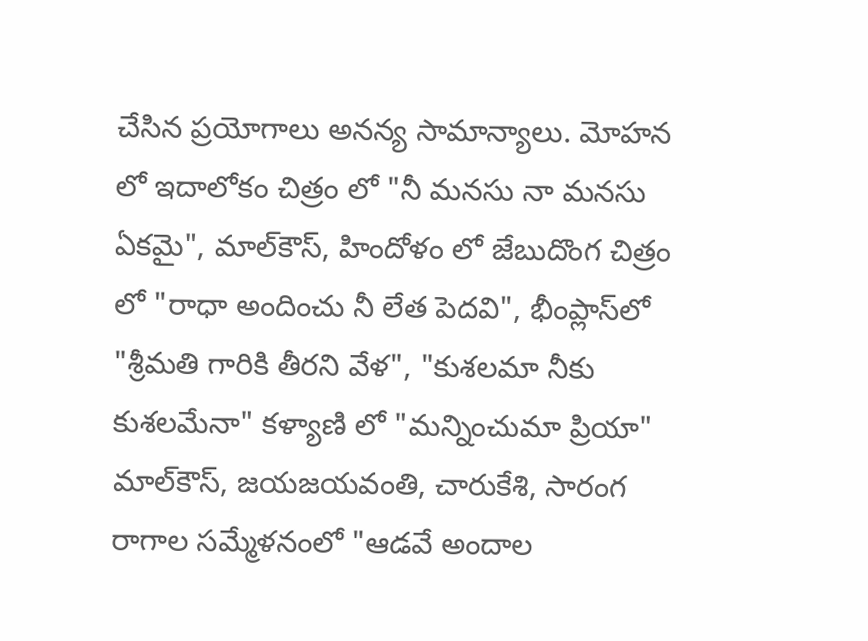చేసిన ప్రయోగాలు అనన్య సామాన్యాలు. మోహన లో ఇదాలోకం చిత్రం లో "నీ మనసు నా మనసు ఏకమై", మాల్‌కౌస్‌, హిందోళం లో జేబుదొంగ చిత్రం లో "రాధా అందించు నీ లేత పెదవి", భీంప్లాస్‌లో "శ్రీమతి గారికి తీరని వేళ", "కుశలమా నీకు కుశలమేనా" కళ్యాణి లో "మన్నించుమా ప్రియా" మాల్‌కౌస్‌, జయజయవంతి, చారుకేశి, సారంగ రాగాల సమ్మేళనంలో "ఆడవే అందాల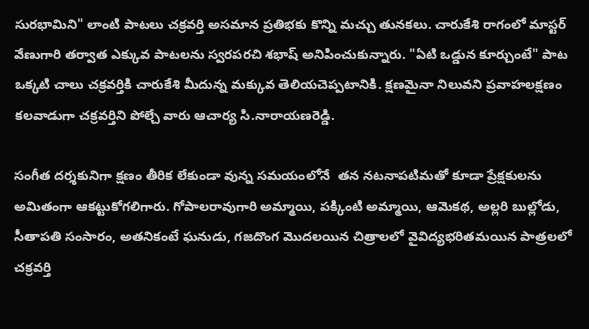సురభామిని" లాంటి పాటలు చక్రవర్తి అసమాన ప్రతిభకు కొన్ని మచ్చు తునకలు. చారుకేశి రాగంలో మాస్టర్ వేణుగారి తర్వాత ఎక్కువ పాటలను స్వరపరచి శభాష్ అనిపించుకున్నారు. "ఏటి ఒడ్డున కూర్చుంటే" పాట ఒక్కటి చాలు చక్రవర్తికి చారుకేశి మీదున్న మక్కువ తెలియచెప్పటానికి. క్షణమైనా నిలువని ప్రవాహలక్షణం కలవాడుగా చక్రవర్తిని పోల్చే వారు ఆచార్య సి.నారాయణరెడ్డి.

సంగీత దర్శకునిగా క్షణం తీరిక లేకుండా వున్న సమయంలోనే  తన నటనాపటిమతో కూడా ప్రేక్షకులను అమితంగా ఆకట్టుకోగలిగారు. గోపాలరావుగారి అమ్మాయి, పక్కింటి అమ్మాయి, ఆమెకథ, అల్లరి బుల్లోడు, సీతాపతి సంసారం, అతనికంటే ఘనుడు, గజదొంగ మొదలయిన చిత్రాలలో వైవిద్యభరితమయిన పాత్రలలో చక్రవర్తి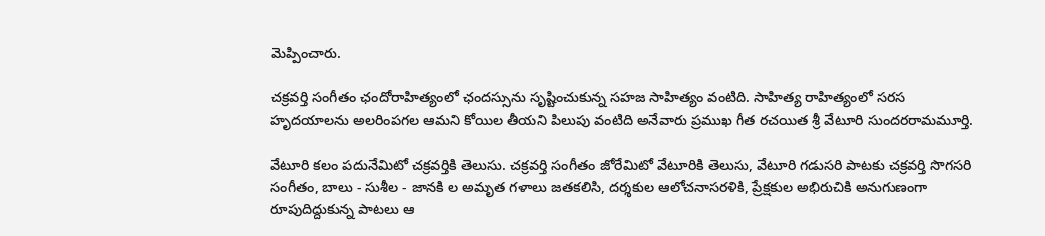మెప్పించారు.

చక్రవర్తి సంగీతం ఛందోరాహిత్యంలో ఛందస్సును సృష్టించుకున్న సహజ సాహిత్యం వంటిది. సాహిత్య రాహిత్యంలో సరస హృదయాలను అలరింపగల ఆమని కోయిల తీయని పిలుపు వంటిది అనేవారు ప్రముఖ గీత రచయిత శ్రీ వేటూరి సుందరరామమూర్తి.

వేటూరి కలం పదునేమిటో చక్రవర్తికి తెలుసు. చక్రవర్తి సంగీతం జోరేమిటో వేటూరికి తెలుసు, వేటూరి గడుసరి పాటకు చక్రవర్తి సొగసరి సంగీతం, బాలు - సుశీల - జానకి ల అమృత గళాలు జతకలిసి, దర్శకుల ఆలోచనాసరళికి, ప్రేక్షకుల అభిరుచికి అనుగుణంగా రూపుదిద్దుకున్న పాటలు ఆ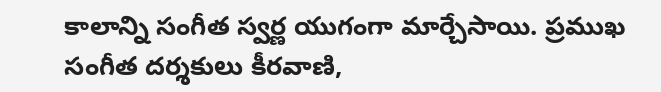కాలాన్ని సంగీత స్వర్ణ యుగంగా మార్చేసాయి. ప్రముఖ సంగీత దర్శకులు కీరవాణి,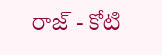రాజ్ - కోటి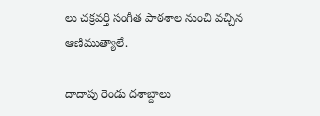లు చక్రవర్తి సంగీత పాఠశాల నుంచి వచ్చిన ఆణిముత్యాలే.

దాదాపు రెండు దశాబ్దాలు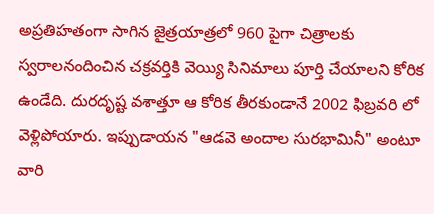అప్రతిహతంగా సాగిన జైత్రయాత్రలో 960 పైగా చిత్రాలకు స్వరాలనందించిన చక్రవర్తికి వెయ్యి సినిమాలు పూర్తి చేయాలని కోరిక ఉండేది. దురదృష్ట వశాత్తూ ఆ కోరిక తీరకుండానే 2002 ఫిబ్రవరి లో వెళ్లిపోయారు. ఇప్పుడాయన "ఆడవె అందాల సురభామినీ" అంటూ వారి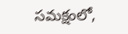సమక్షంలో,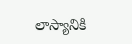లాస్యానికి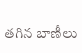తగిన బాణీలు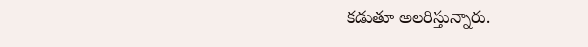కడుతూ అలరిస్తున్నారు.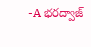-A భరద్వాజ్